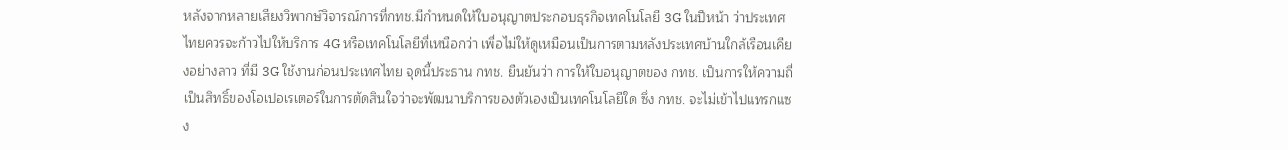หลังจากหลายเสียงวิพากษ์วิจารณ์การที่กทช.มีกำหนดให้ใบอนุญาตประกอบธุรกิจเทคโนโลยี 3G ในปีหน้า ว่าประเทศไทยควรจะก้าวไปให้บริการ 4G หรือเทคโนโลยีที่เหนือกว่า เพื่อไม่ให้ดูเหมือนเป็นการตามหลังประเทศบ้านใกล้เรือนเคียงอย่างลาว ที่มี 3G ใช้งานก่อนประเทศไทย จุดนี้ประธาน กทช. ยืนยันว่า การให้ใบอนุญาตของ กทช. เป็นการให้ความถี่ เป็นสิทธิ์ของโอเปอเรเตอร์ในการตัดสินใจว่าจะพัฒนาบริการของตัวเองเป็นเทคโนโลยีใด ซึ่ง กทช. จะไม่เข้าไปแทรกแซง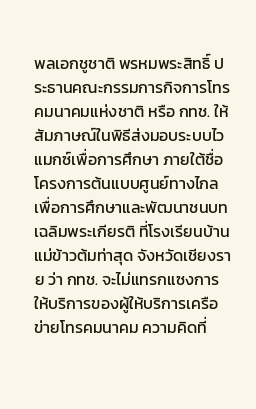พลเอกชูชาติ พรหมพระสิทธิ์ ประธานคณะกรรมการกิจการโทรคมนาคมแห่งชาติ หรือ กทช. ให้สัมภาษณ์ในพิธีส่งมอบระบบไวแมกซ์เพื่อการศึกษา ภายใต้ชื่อโครงการต้นแบบศูนย์ทางไกลเพื่อการศึกษาและพัฒนาชนบทเฉลิมพระเกียรติ ที่โรงเรียนบ้านแม่ข้าวต้มท่าสุด จังหวัดเชียงราย ว่า กทช. จะไม่แทรกแซงการให้บริการของผู้ให้บริการเครือข่ายโทรคมนาคม ความคิดที่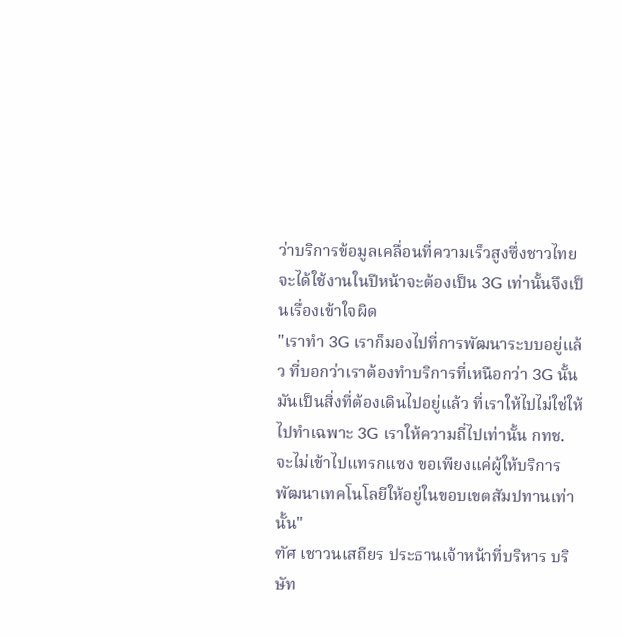ว่าบริการข้อมูลเคลื่อนที่ความเร็วสูงซึ่งชาวไทยจะได้ใช้งานในปีหน้าจะต้องเป็น 3G เท่านั้นจึงเป็นเรื่องเข้าใจผิด
"เราทำ 3G เราก็มองไปที่การพัฒนาระบบอยู่แล้ว ที่บอกว่าเราต้องทำบริการที่เหนือกว่า 3G นั้นมันเป็นสิ่งที่ต้องเดินไปอยู่แล้ว ที่เราให้ไปไม่ใช่ให้ไปทำเฉพาะ 3G เราให้ความถี่ไปเท่านั้น กทช. จะไม่เข้าไปแทรกแซง ขอเพียงแค่ผู้ให้บริการ พัฒนาเทคโนโลยีให้อยู่ในขอบเขตสัมปทานเท่านั้น"
ฑัศ เชาวนเสถียร ประธานเจ้าหน้าที่บริหาร บริษัท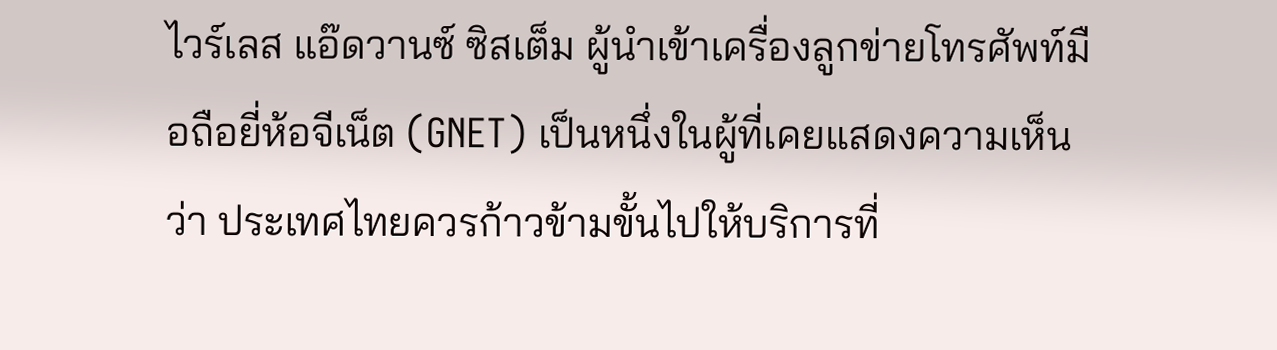ไวร์เลส แอ๊ดวานซ์ ซิสเต็ม ผู้นำเข้าเครื่องลูกข่ายโทรศัพท์มือถือยี่ห้อจีเน็ต (GNET) เป็นหนึ่งในผู้ที่เคยแสดงความเห็นว่า ประเทศไทยควรก้าวข้ามขั้นไปให้บริการที่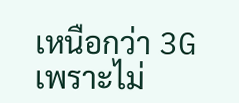เหนือกว่า 3G เพราะไม่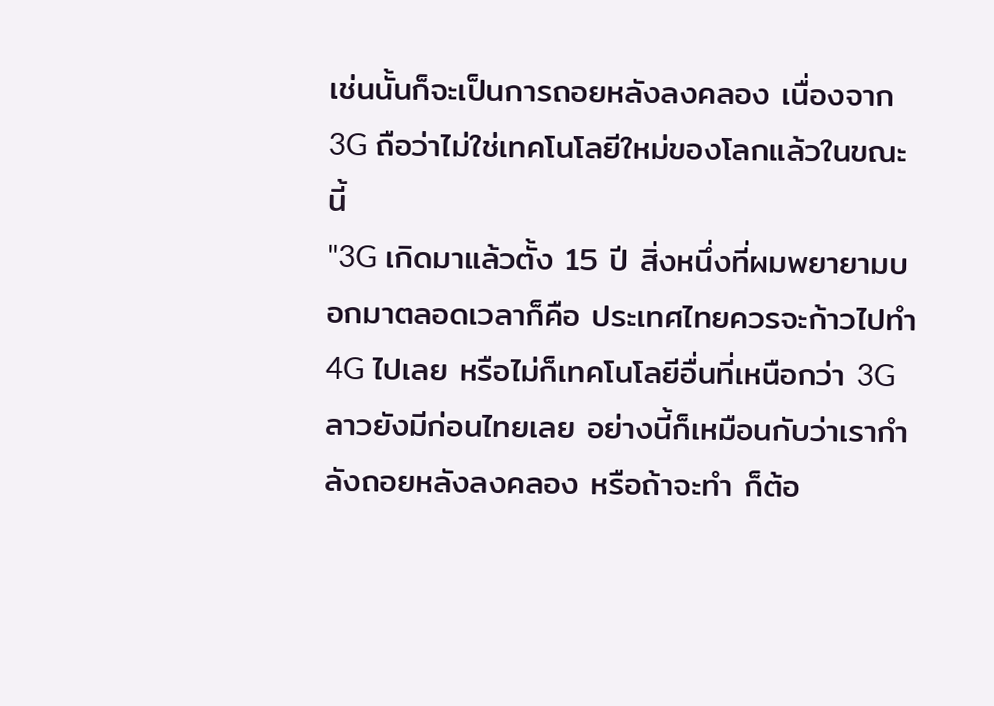เช่นนั้นก็จะเป็นการถอยหลังลงคลอง เนื่องจาก 3G ถือว่าไม่ใช่เทคโนโลยีใหม่ของโลกแล้วในขณะนี้
"3G เกิดมาแล้วตั้ง 15 ปี สิ่งหนึ่งที่ผมพยายามบอกมาตลอดเวลาก็คือ ประเทศไทยควรจะก้าวไปทำ 4G ไปเลย หรือไม่ก็เทคโนโลยีอื่นที่เหนือกว่า 3G ลาวยังมีก่อนไทยเลย อย่างนี้ก็เหมือนกับว่าเรากำลังถอยหลังลงคลอง หรือถ้าจะทำ ก็ต้อ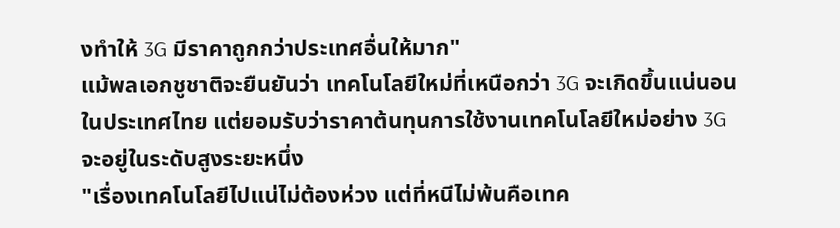งทำให้ 3G มีราคาถูกกว่าประเทศอื่นให้มาก"
แม้พลเอกชูชาติจะยืนยันว่า เทคโนโลยีใหม่ที่เหนือกว่า 3G จะเกิดขึ้นแน่นอนในประเทศไทย แต่ยอมรับว่าราคาต้นทุนการใช้งานเทคโนโลยีใหม่อย่าง 3G จะอยู่ในระดับสูงระยะหนึ่ง
"เรื่องเทคโนโลยีไปแน่ไม่ต้องห่วง แต่ที่หนีไม่พ้นคือเทค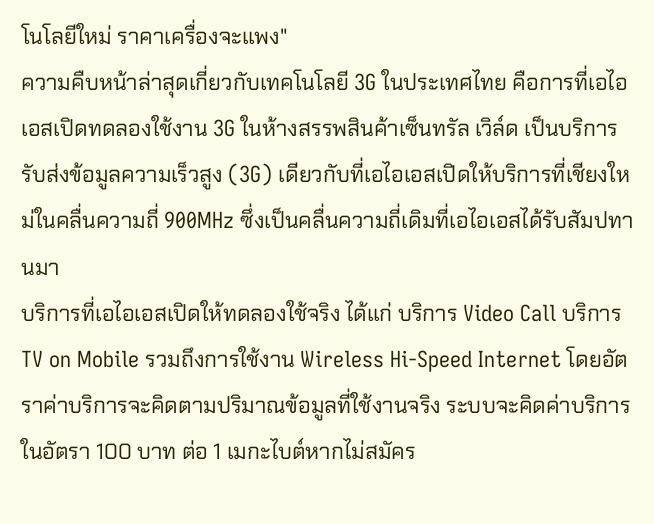โนโลยีใหม่ ราคาเครื่องจะแพง"
ความคืบหน้าล่าสุดเกี่ยวกับเทคโนโลยี 3G ในประเทศไทย คือการที่เอไอเอสเปิดทดลองใช้งาน 3G ในห้างสรรพสินค้าเซ็นทรัล เวิล์ด เป็นบริการรับส่งข้อมูลความเร็วสูง (3G) เดียวกับที่เอไอเอสเปิดให้บริการที่เชียงใหม่ในคลื่นความถี่ 900MHz ซึ่งเป็นคลื่นความถี่เดิมที่เอไอเอสได้รับสัมปทานมา
บริการที่เอไอเอสเปิดให้ทดลองใช้จริง ได้แก่ บริการ Video Call บริการ TV on Mobile รวมถึงการใช้งาน Wireless Hi-Speed Internet โดยอัตราค่าบริการจะคิดตามปริมาณข้อมูลที่ใช้งานจริง ระบบจะคิดค่าบริการในอัตรา 100 บาท ต่อ 1 เมกะไบต์หากไม่สมัคร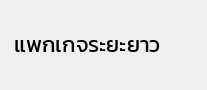แพกเกจระยะยาว